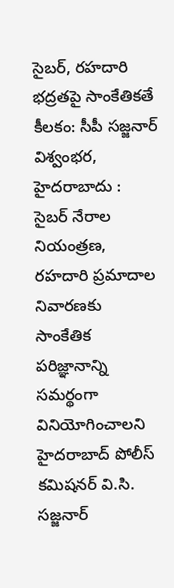సైబర్, రహదారి భద్రతపై సాంకేతికతే కీలకం: సీపీ సజ్జనార్
విశ్వంభర, హైదరాబాదు : సైబర్ నేరాల నియంత్రణ, రహదారి ప్రమాదాల నివారణకు సాంకేతిక పరిజ్ఞానాన్ని సమర్థంగా వినియోగించాలని హైదరాబాద్ పోలీస్ కమిషనర్ వి.సి. సజ్జనార్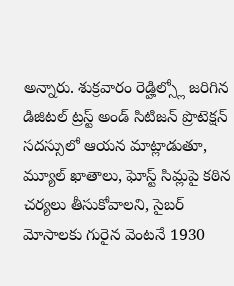అన్నారు. శుక్రవారం రెడ్హిల్స్లో జరిగిన డిజిటల్ ట్రస్ట్ అండ్ సిటిజన్ ప్రొటెక్షన్ సదస్సులో ఆయన మాట్లాడుతూ, మ్యూల్ ఖాతాలు, ఘోస్ట్ సిమ్లపై కఠిన చర్యలు తీసుకోవాలని, సైబర్ మోసాలకు గురైన వెంటనే 1930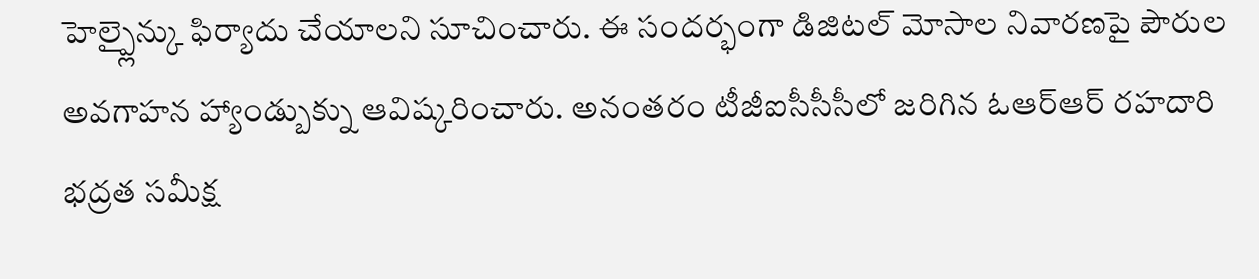హెల్ప్లైన్కు ఫిర్యాదు చేయాలని సూచించారు. ఈ సందర్భంగా డిజిటల్ మోసాల నివారణపై పౌరుల అవగాహన హ్యాండ్బుక్ను ఆవిష్కరించారు. అనంతరం టీజీఐసీసీసీలో జరిగిన ఓఆర్ఆర్ రహదారి భద్రత సమీక్ష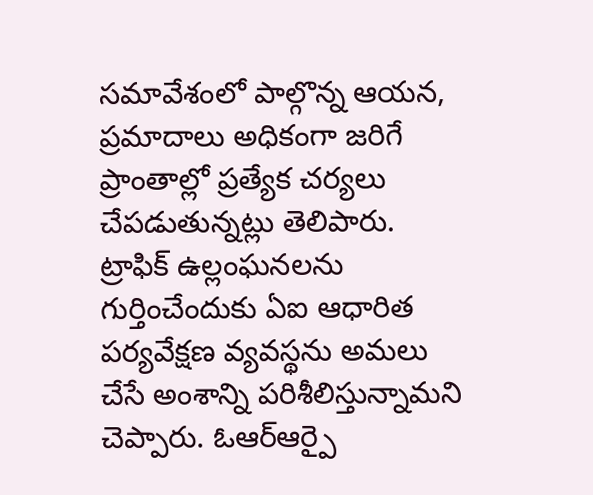సమావేశంలో పాల్గొన్న ఆయన, ప్రమాదాలు అధికంగా జరిగే ప్రాంతాల్లో ప్రత్యేక చర్యలు చేపడుతున్నట్లు తెలిపారు. ట్రాఫిక్ ఉల్లంఘనలను గుర్తించేందుకు ఏఐ ఆధారిత పర్యవేక్షణ వ్యవస్థను అమలు చేసే అంశాన్ని పరిశీలిస్తున్నామని చెప్పారు. ఓఆర్ఆర్పై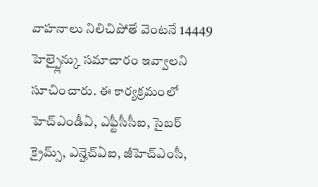వాహనాలు నిలిచిపోతే వెంటనే 14449 హెల్ప్లైన్కు సమాచారం ఇవ్వాలని సూచించారు. ఈ కార్యక్రమంలో హెచ్ఎండీఏ, ఎఫ్టీసీసీఐ, సైబర్ క్రైమ్స్, ఎన్హెచ్ఏఐ, జీహెచ్ఎంసీ,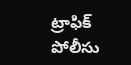ట్రాఫిక్ పోలీసు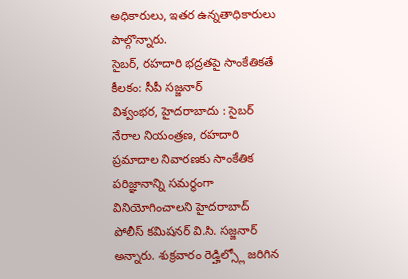అధికారులు, ఇతర ఉన్నతాధికారులు పాల్గొన్నారు.
సైబర్, రహదారి భద్రతపై సాంకేతికతే కీలకం: సీపీ సజ్జనార్
విశ్వంభర, హైదరాబాదు : సైబర్ నేరాల నియంత్రణ, రహదారి ప్రమాదాల నివారణకు సాంకేతిక పరిజ్ఞానాన్ని సమర్థంగా వినియోగించాలని హైదరాబాద్ పోలీస్ కమిషనర్ వి.సి. సజ్జనార్ అన్నారు. శుక్రవారం రెడ్హిల్స్లో జరిగిన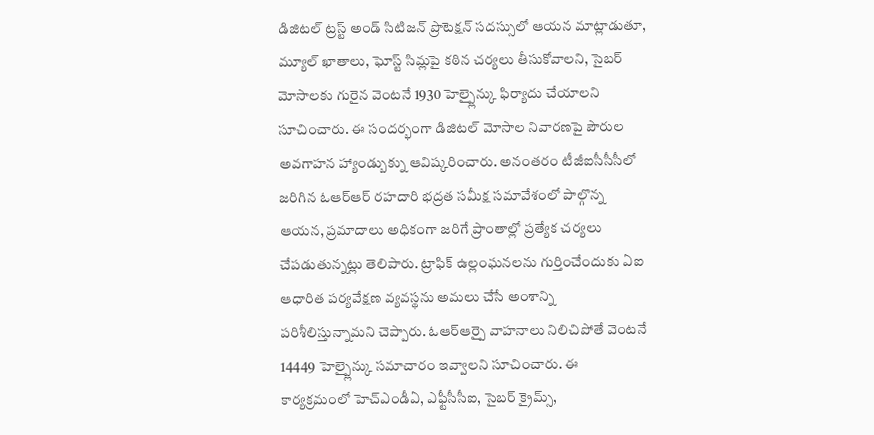డిజిటల్ ట్రస్ట్ అండ్ సిటిజన్ ప్రొటెక్షన్ సదస్సులో ఆయన మాట్లాడుతూ, మ్యూల్ ఖాతాలు, ఘోస్ట్ సిమ్లపై కఠిన చర్యలు తీసుకోవాలని, సైబర్ మోసాలకు గురైన వెంటనే 1930 హెల్ప్లైన్కు ఫిర్యాదు చేయాలని సూచించారు. ఈ సందర్భంగా డిజిటల్ మోసాల నివారణపై పౌరుల అవగాహన హ్యాండ్బుక్ను ఆవిష్కరించారు. అనంతరం టీజీఐసీసీసీలో జరిగిన ఓఆర్ఆర్ రహదారి భద్రత సమీక్ష సమావేశంలో పాల్గొన్న ఆయన, ప్రమాదాలు అధికంగా జరిగే ప్రాంతాల్లో ప్రత్యేక చర్యలు చేపడుతున్నట్లు తెలిపారు. ట్రాఫిక్ ఉల్లంఘనలను గుర్తించేందుకు ఏఐ ఆధారిత పర్యవేక్షణ వ్యవస్థను అమలు చేసే అంశాన్ని పరిశీలిస్తున్నామని చెప్పారు. ఓఆర్ఆర్పై వాహనాలు నిలిచిపోతే వెంటనే 14449 హెల్ప్లైన్కు సమాచారం ఇవ్వాలని సూచించారు. ఈ కార్యక్రమంలో హెచ్ఎండీఏ, ఎఫ్టీసీసీఐ, సైబర్ క్రైమ్స్,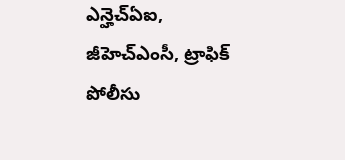ఎన్హెచ్ఏఐ, జీహెచ్ఎంసీ, ట్రాఫిక్ పోలీసు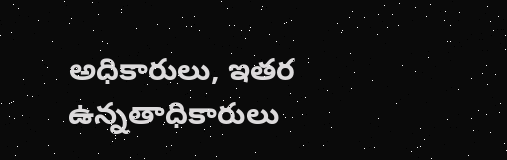అధికారులు, ఇతర ఉన్నతాధికారులు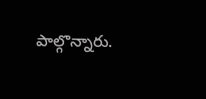పాల్గొన్నారు.